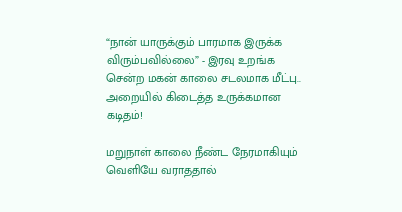“நான் யாருக்கும் பாரமாக இருக்க விரும்பவில்லை” - இரவு உறங்க சென்ற மகன் காலை சடலமாக மீட்பு.. அறையில் கிடைத்த உருக்கமான கடிதம்!

மறுநாள் காலை நீண்ட நேரமாகியும் வெளியே வராததால்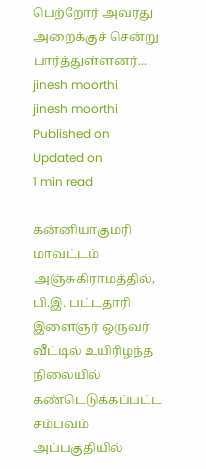பெற்றோர் அவரது அறைக்குச் சென்று பார்த்துள்ளனர்...
jinesh moorthi
jinesh moorthi
Published on
Updated on
1 min read

கன்னியாகுமரி மாவட்டம் அஞ்சுகிராமத்தில், பி.இ. பட்டதாரி இளைஞர் ஒருவர் வீட்டில் உயிரிழந்த நிலையில் கண்டெடுக்கப்பட்ட சம்பவம் அப்பகுதியில்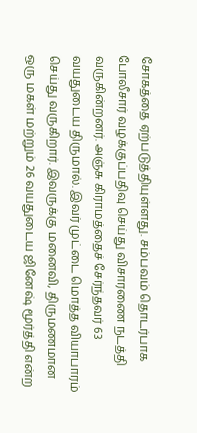சோகத்தை ஏற்படுத்தியுள்ளது. சம்பவம் தொடர்பாக போலீசார் வழக்குப்பதிவு செய்து விசாரணை நடத்தி வருகின்றனர். அஞ்சு கிராமத்தைச் சேர்ந்தவர் 63 வயதுடைய திருமால். இவர் முட்டை மொத்த வியாபாரம் செய்து வருகிறார். இவருக்கு மனைவி, திருமணமான ஒரு மகள் மற்றும் 26 வயதுடைய ஜினேஷ் மூர்த்தி என்ற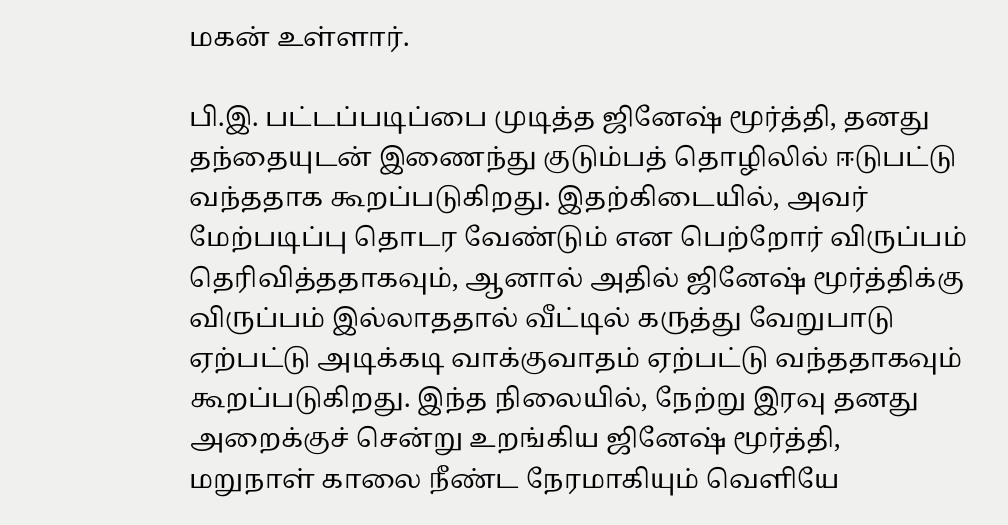மகன் உள்ளார்.

பி.இ. பட்டப்படிப்பை முடித்த ஜினேஷ் மூர்த்தி, தனது தந்தையுடன் இணைந்து குடும்பத் தொழிலில் ஈடுபட்டு வந்ததாக கூறப்படுகிறது. இதற்கிடையில், அவர் மேற்படிப்பு தொடர வேண்டும் என பெற்றோர் விருப்பம் தெரிவித்ததாகவும், ஆனால் அதில் ஜினேஷ் மூர்த்திக்கு விருப்பம் இல்லாததால் வீட்டில் கருத்து வேறுபாடு ஏற்பட்டு அடிக்கடி வாக்குவாதம் ஏற்பட்டு வந்ததாகவும் கூறப்படுகிறது. இந்த நிலையில், நேற்று இரவு தனது அறைக்குச் சென்று உறங்கிய ஜினேஷ் மூர்த்தி, மறுநாள் காலை நீண்ட நேரமாகியும் வெளியே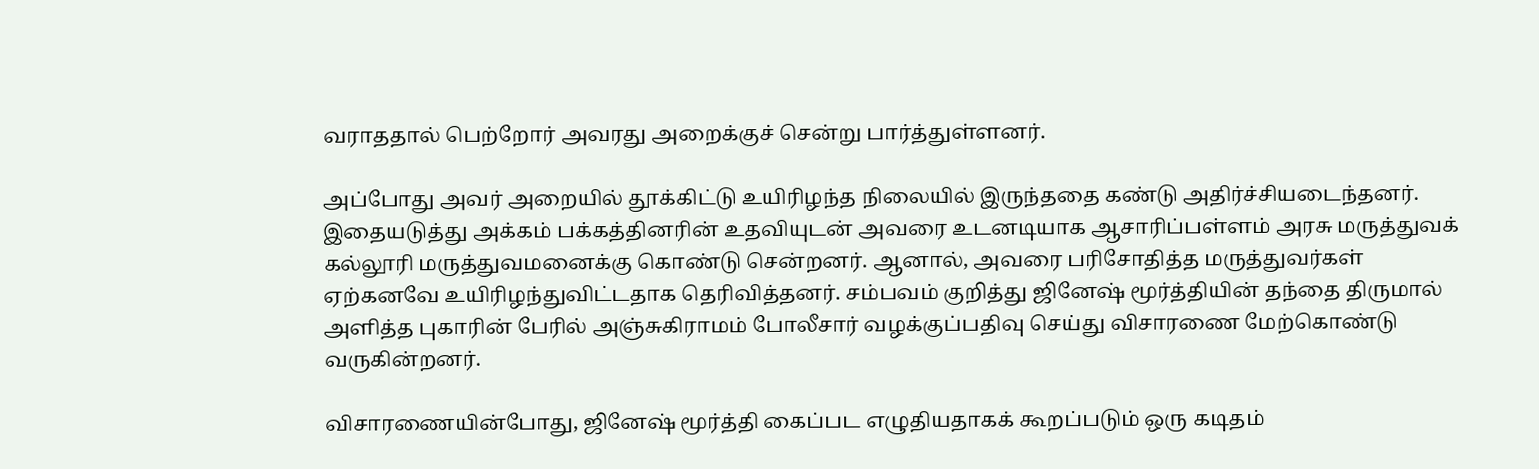வராததால் பெற்றோர் அவரது அறைக்குச் சென்று பார்த்துள்ளனர்.

அப்போது அவர் அறையில் தூக்கிட்டு உயிரிழந்த நிலையில் இருந்ததை கண்டு அதிர்ச்சியடைந்தனர். இதையடுத்து அக்கம் பக்கத்தினரின் உதவியுடன் அவரை உடனடியாக ஆசாரிப்பள்ளம் அரசு மருத்துவக் கல்லூரி மருத்துவமனைக்கு கொண்டு சென்றனர். ஆனால், அவரை பரிசோதித்த மருத்துவர்கள் ஏற்கனவே உயிரிழந்துவிட்டதாக தெரிவித்தனர். சம்பவம் குறித்து ஜினேஷ் மூர்த்தியின் தந்தை திருமால் அளித்த புகாரின் பேரில் அஞ்சுகிராமம் போலீசார் வழக்குப்பதிவு செய்து விசாரணை மேற்கொண்டு வருகின்றனர்.

விசாரணையின்போது, ஜினேஷ் மூர்த்தி கைப்பட எழுதியதாகக் கூறப்படும் ஒரு கடிதம்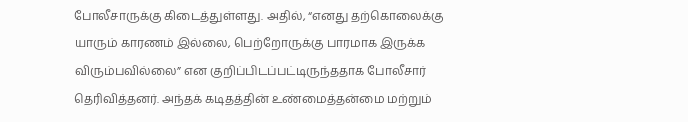போலீசாருக்கு கிடைத்துள்ளது. அதில், “எனது தற்கொலைக்கு யாரும் காரணம் இல்லை, பெற்றோருக்கு பாரமாக இருக்க விரும்பவில்லை” என குறிப்பிடப்பட்டிருந்ததாக போலீசார் தெரிவித்தனர். அந்தக் கடிதத்தின் உண்மைத்தன்மை மற்றும்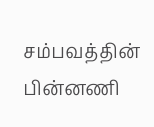சம்பவத்தின் பின்னணி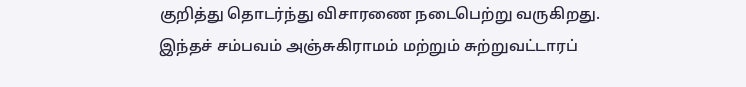குறித்து தொடர்ந்து விசாரணை நடைபெற்று வருகிறது. இந்தச் சம்பவம் அஞ்சுகிராமம் மற்றும் சுற்றுவட்டாரப்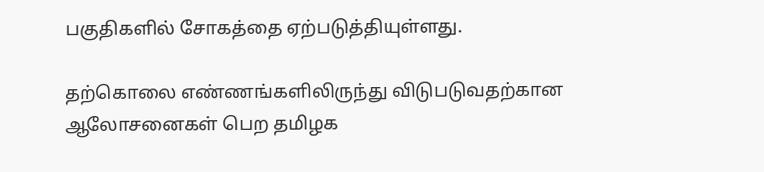பகுதிகளில் சோகத்தை ஏற்படுத்தியுள்ளது.

தற்கொலை எண்ணங்களிலிருந்து விடுபடுவதற்கான ஆலோசனைகள் பெற தமிழக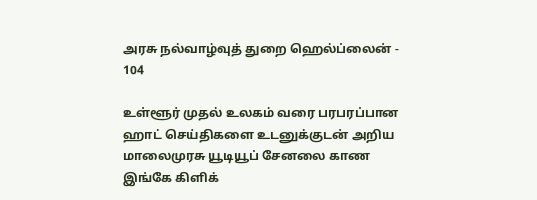அரசு நல்வாழ்வுத் துறை ஹெல்ப்லைன் - 104

உள்ளூர் முதல் உலகம் வரை பரபரப்பான ஹாட் செய்திகளை உடனுக்குடன் அறிய மாலைமுரசு யூடியூப் சேனலை காண இங்கே கிளிக்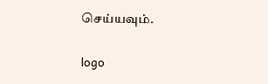செய்யவும்.

logo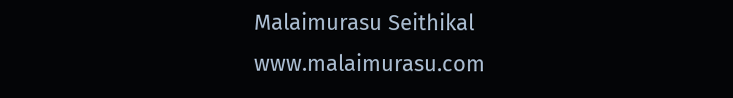Malaimurasu Seithikal
www.malaimurasu.com